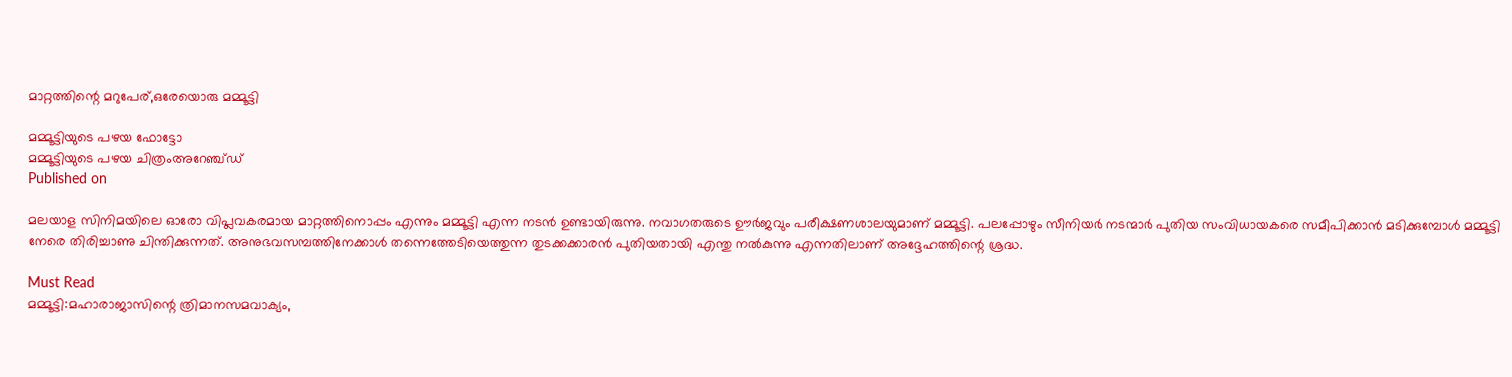മാറ്റത്തിന്റെ മറുപേര്,ഒരേയൊരു മമ്മൂട്ടി

മമ്മൂട്ടിയുടെ പഴയ ഫോട്ടോ
മമ്മൂട്ടിയുടെ പഴയ ചിത്രംഅറേഞ്ച്ഡ്
Published on

മലയാള സിനിമയിലെ ഓരോ വിപ്ലവകരമായ മാറ്റത്തിനൊപ്പം എന്നും മമ്മൂട്ടി എന്ന നടന്‍ ഉണ്ടായിരുന്നു. നവാഗതരുടെ ഊര്‍ജവും പരീക്ഷണശാലയുമാണ് മമ്മൂട്ടി. പലപ്പോഴും സീനിയര്‍ നടന്മാര്‍ പുതിയ സംവിധായകരെ സമീപിക്കാന്‍ മടിക്കുമ്പോള്‍ മമ്മൂട്ടി നേരെ തിരിച്ചാണു ചിന്തിക്കുന്നത്. അനുഭവസമ്പത്തിനേക്കാള്‍ തന്നെത്തേടിയെത്തുന്ന തുടക്കക്കാരന്‍ പുതിയതായി എന്തു നല്‍കുന്നു എന്നതിലാണ് അദ്ദേഹത്തിന്റെ ശ്രദ്ധ.

Must Read
മമ്മൂട്ടി:മഹാരാജാസിന്റെ ത്രിമാനസമവാക്യം,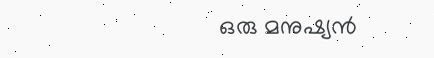ഒരു മനുഷ്യൻ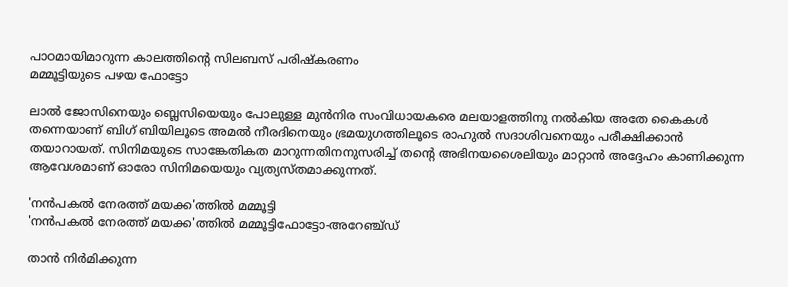പാഠമായിമാറുന്ന കാലത്തിന്റെ സിലബസ് പരിഷ്കരണം
മമ്മൂട്ടിയുടെ പഴയ ഫോട്ടോ

ലാല്‍ ജോസിനെയും ബ്ലെസിയെയും പോലുള്ള മുന്‍നിര സംവിധായകരെ മലയാളത്തിനു നല്‍കിയ അതേ കൈകള്‍ തന്നെയാണ് ബിഗ് ബിയിലൂടെ അമല്‍ നീരദിനെയും ഭ്രമയുഗത്തിലൂടെ രാഹുല്‍ സദാശിവനെയും പരീക്ഷിക്കാന്‍ തയാറായത്. സിനിമയുടെ സാങ്കേതികത മാറുന്നതിനനുസരിച്ച് തന്റെ അഭിനയശൈലിയും മാറ്റാന്‍ അദ്ദേഹം കാണിക്കുന്ന ആവേശമാണ് ഓരോ സിനിമയെയും വ്യത്യസ്തമാക്കുന്നത്.

'നൻപകൽ നേരത്ത് മയക്ക'ത്തിൽ മമ്മൂട്ടി
'നൻപകൽ നേരത്ത് മയക്ക'ത്തിൽ മമ്മൂട്ടിഫോട്ടോ-അറേഞ്ച്ഡ്

താന്‍ നിര്‍മിക്കുന്ന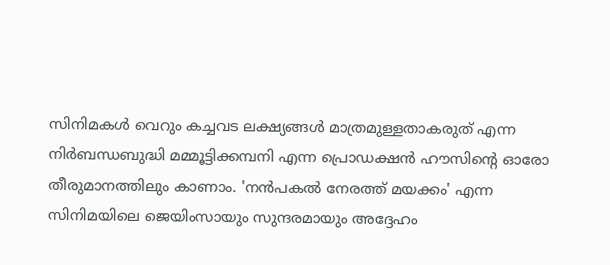സിനിമകള്‍ വെറും കച്ചവട ലക്ഷ്യങ്ങള്‍ മാത്രമുള്ളതാകരുത് എന്ന നിര്‍ബന്ധബുദ്ധി മമ്മൂട്ടിക്കമ്പനി എന്ന പ്രൊഡക്ഷന്‍ ഹൗസിന്റെ ഓരോ തീരുമാനത്തിലും കാണാം. 'നന്‍പകല്‍ നേരത്ത് മയക്കം' എന്ന സിനിമയിലെ ജെയിംസായും സുന്ദരമായും അദ്ദേഹം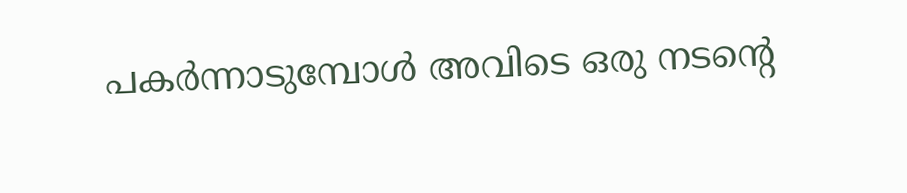പകര്‍ന്നാടുമ്പോള്‍ അവിടെ ഒരു നടന്റെ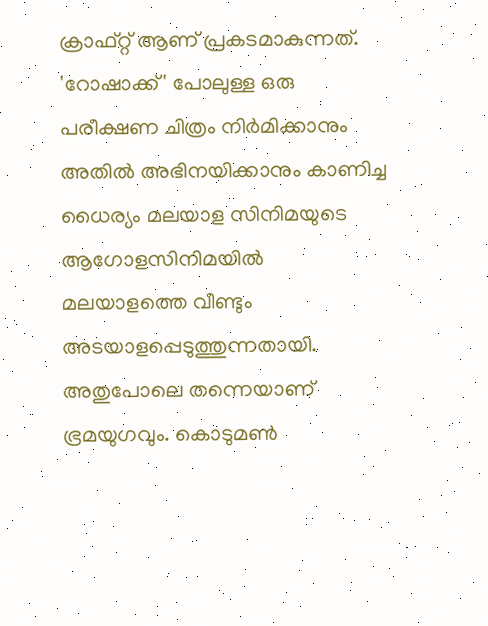ക്രാഫ്റ്റ് ആണ് പ്രകടമാകുന്നത്. 'റോഷാക്ക്' പോലുള്ള ഒരു പരീക്ഷണ ചിത്രം നിര്‍മിക്കാനും അതില്‍ അഭിനയിക്കാനും കാണിച്ച ധൈര്യം മലയാള സിനിമയുടെ ആഗോളസിനിമയില്‍ മലയാളത്തെ വീണ്ടും അടയാളപ്പെടുത്തുന്നതായി. അതുപോലെ തന്നെയാണ് ഭ്രമയുഗവും. കൊടുമണ്‍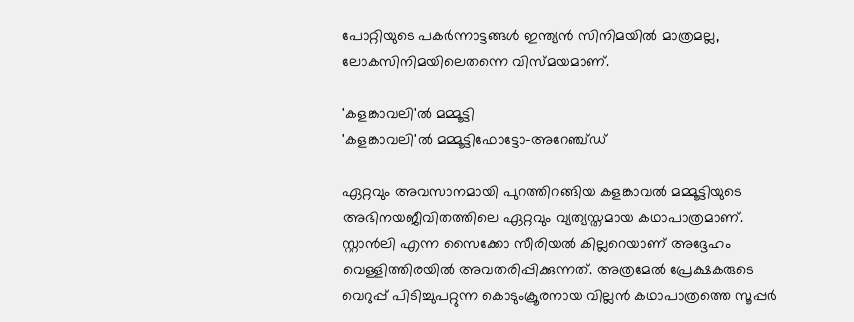പോറ്റിയുടെ പകര്‍ന്നാട്ടങ്ങള്‍ ഇന്ത്യന്‍ സിനിമയില്‍ മാത്രമല്ല, ലോകസിനിമയിലെതന്നെ വിസ്മയമാണ്.

'കളങ്കാവലി'ൽ മമ്മൂട്ടി
'കളങ്കാവലി'ൽ മമ്മൂട്ടിഫോട്ടോ-അറേഞ്ച്ഡ്

ഏറ്റവും അവസാനമായി പുറത്തിറങ്ങിയ കളങ്കാവല്‍ മമ്മൂട്ടിയുടെ അഭിനയജീവിതത്തിലെ ഏറ്റവും വ്യത്യസ്തമായ കഥാപാത്രമാണ്. സ്റ്റാന്‍ലി എന്ന സൈക്കോ സീരിയല്‍ കില്ലറെയാണ് അദ്ദേഹം വെള്ളിത്തിരയില്‍ അവതരിപ്പിക്കുന്നത്. അത്രമേല്‍ പ്രേക്ഷകരുടെ വെറുപ്പ് പിടിച്ചുപറ്റുന്ന കൊടുംക്രൂരനായ വില്ലന്‍ കഥാപാത്രത്തെ സൂപ്പര്‍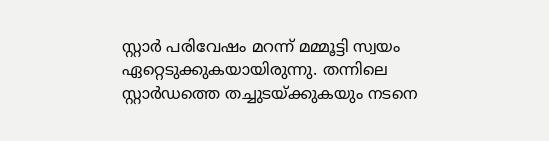സ്റ്റാര്‍ പരിവേഷം മറന്ന് മമ്മൂട്ടി സ്വയം ഏറ്റെടുക്കുകയായിരുന്നു. തന്നിലെ സ്റ്റാര്‍ഡത്തെ തച്ചുടയ്ക്കുകയും നടനെ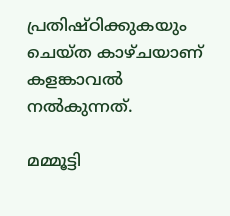പ്രതിഷ്ഠിക്കുകയും ചെയ്ത കാഴ്ചയാണ് കളങ്കാവല്‍ നല്‍കുന്നത്.

മമ്മൂട്ടി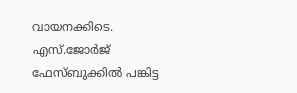വായനക്കിടെ.  എസ്.ജോർജ് ഫേസ്ബുക്കിൽ പങ്കിട്ട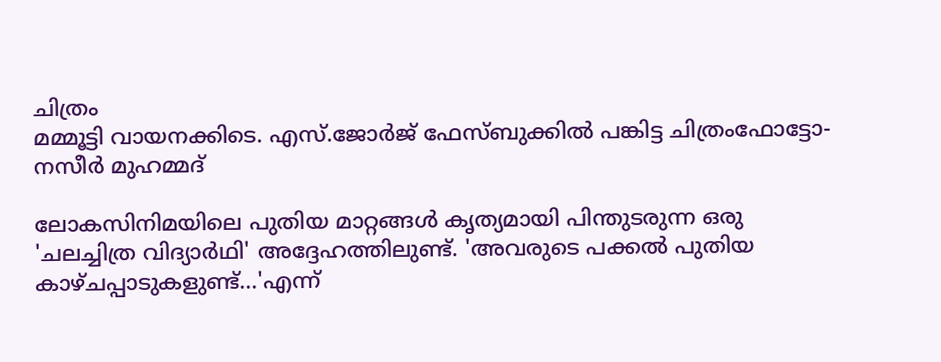ചിത്രം
മമ്മൂട്ടി വായനക്കിടെ. എസ്.ജോർജ് ഫേസ്ബുക്കിൽ പങ്കിട്ട ചിത്രംഫോട്ടോ- നസീർ മുഹമ്മദ്

ലോകസിനിമയിലെ പുതിയ മാറ്റങ്ങള്‍ കൃത്യമായി പിന്തുടരുന്ന ഒരു 'ചലച്ചിത്ര വിദ്യാര്‍ഥി' അദ്ദേഹത്തിലുണ്ട്. 'അവരുടെ പക്കല്‍ പുതിയ കാഴ്ചപ്പാടുകളുണ്ട്...'എന്ന്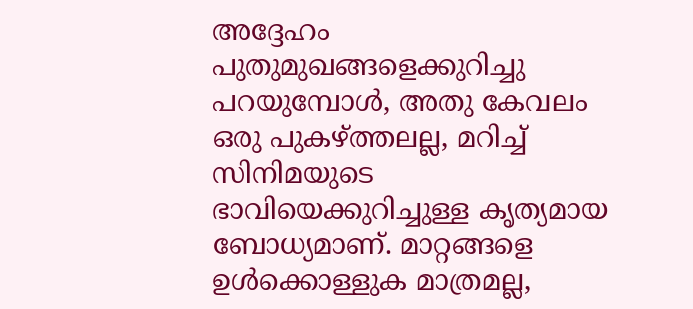അദ്ദേഹം പുതുമുഖങ്ങളെക്കുറിച്ചു പറയുമ്പോള്‍, അതു കേവലം ഒരു പുകഴ്ത്തലല്ല, മറിച്ച് സിനിമയുടെ ഭാവിയെക്കുറിച്ചുള്ള കൃത്യമായ ബോധ്യമാണ്. മാറ്റങ്ങളെ ഉള്‍ക്കൊള്ളുക മാത്രമല്ല,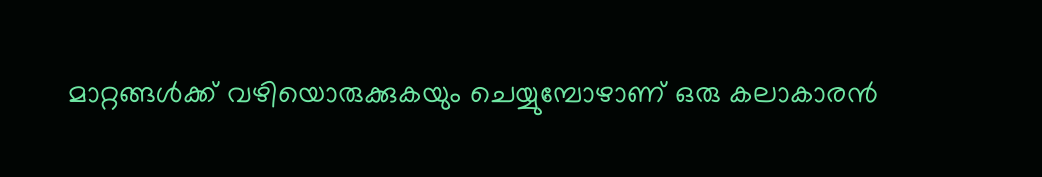മാറ്റങ്ങള്‍ക്ക് വഴിയൊരുക്കുകയും ചെയ്യുമ്പോഴാണ് ഒരു കലാകാരന്‍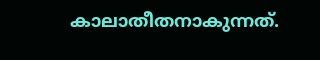കാലാതീതനാകുന്നത്.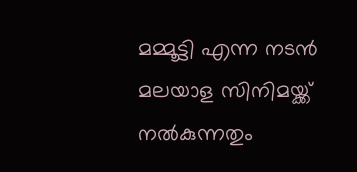മമ്മൂട്ടി എന്ന നടന്‍ മലയാള സിനിമയ്ക്ക് നല്‍കുന്നതും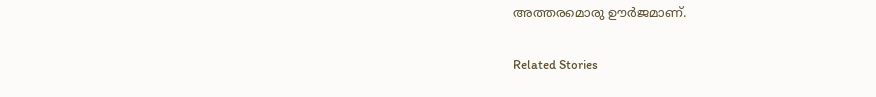അത്തരമൊരു ഊര്‍ജമാണ്.

Related Stories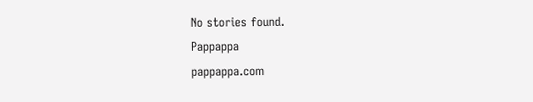No stories found.
Pappappa
pappappa.com